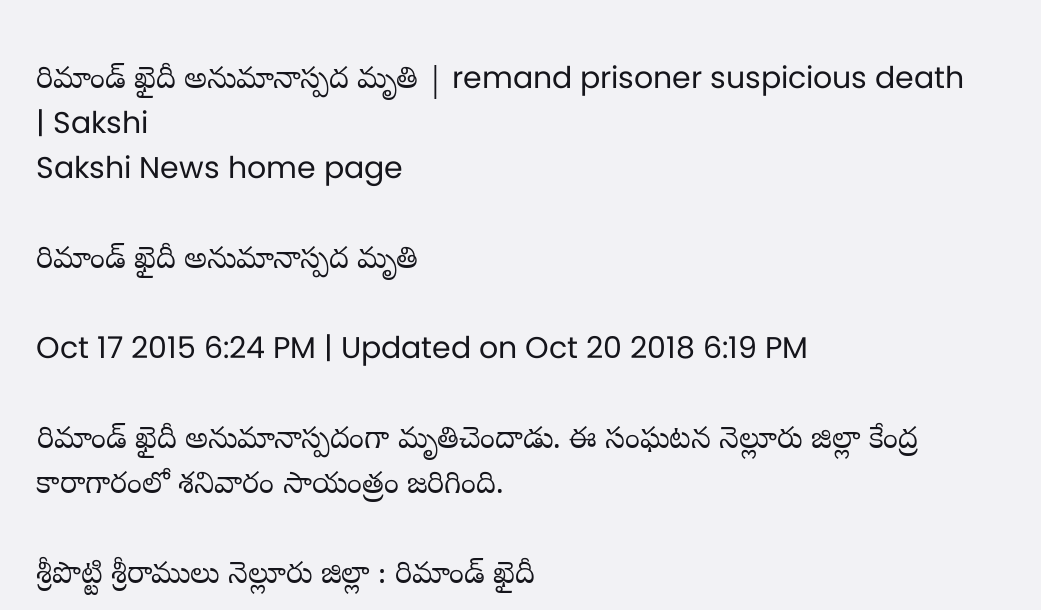రిమాండ్ ఖైదీ అనుమానాస్పద మృతి | remand prisoner suspicious death | Sakshi
Sakshi News home page

రిమాండ్ ఖైదీ అనుమానాస్పద మృతి

Oct 17 2015 6:24 PM | Updated on Oct 20 2018 6:19 PM

రిమాండ్ ఖైదీ అనుమానాస్పదంగా మృతిచెందాడు. ఈ సంఘటన నెల్లూరు జిల్లా కేంద్ర కారాగారంలో శనివారం సాయంత్రం జరిగింది.

శ్రీపొట్టి శ్రీరాములు నెల్లూరు జిల్లా : రిమాండ్ ఖైదీ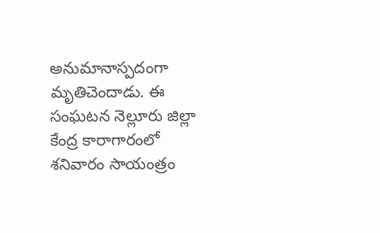అనుమానాస్పదంగా మృతిచెందాడు. ఈ సంఘటన నెల్లూరు జిల్లా కేంద్ర కారాగారంలో శనివారం సాయంత్రం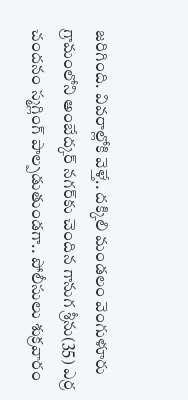జరిగింది. వివరాల్లోకి వెళ్తే.. దక్కిలి మండలం వెంగుళూరు గ్రామంలోని అంబేద్కర్ నగర్‌కు చెందిన గానుగ శ్రీను(35) ఎర్ర చందనం స్మగ్లింగ్ పాల్పడుతుండగా.. పోలీసులు శుక్రవారం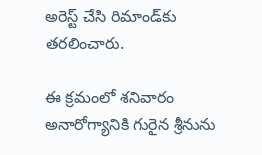అరెస్ట్ చేసి రిమాండ్‌కు తరలించారు.

ఈ క్రమంలో శనివారం అనారోగ్యానికి గురైన శ్రీనును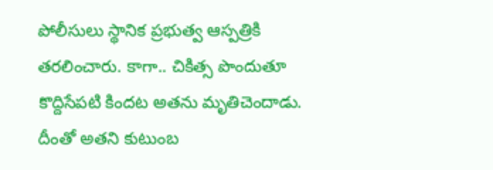పోలీసులు స్థానిక ప్రభుత్వ ఆస్పత్రికి తరలించారు. కాగా.. చికిత్స పొందుతూ కొద్దిసేపటి కిందట అతను మృతిచెందాడు. దీంతో అతని కుటుంబ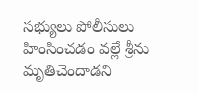సభ్యులు పోలీసులు హింసించడం వల్లే శ్రీను మృతిచెందాడని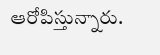ఆరోపిస్తున్నారు.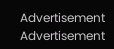Advertisement
Advertisement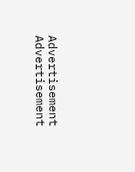Advertisement
Advertisement